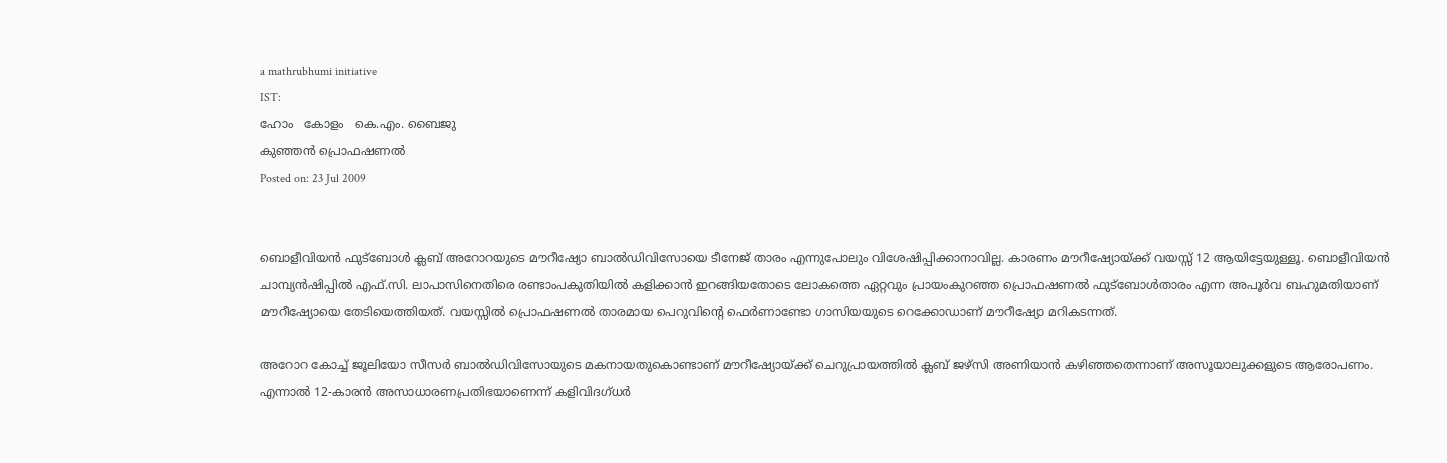a mathrubhumi initiative
IST:
ഹോം   കോളം   കെ.എം. ബൈജു
കുഞ്ഞന്‍ പ്രൊഫഷണല്‍
Posted on: 23 Jul 2009


ബൊളീവിയന്‍ ഫുട്‌ബോള്‍ ക്ലബ് അറോറയുടെ മൗറീഷ്യോ ബാല്‍ഡിവിസോയെ ടീനേജ് താരം എന്നുപോലും വിശേഷിപ്പിക്കാനാവില്ല. കാരണം മൗറീഷ്യോയ്ക്ക് വയസ്സ് 12 ആയിട്ടേയുള്ളൂ. ബൊളീവിയന്‍ ചാമ്പ്യന്‍ഷിപ്പില്‍ എഫ്.സി. ലാപാസിനെതിരെ രണ്ടാംപകുതിയില്‍ കളിക്കാന്‍ ഇറങ്ങിയതോടെ ലോകത്തെ ഏറ്റവും പ്രായംകുറഞ്ഞ പ്രൊഫഷണല്‍ ഫുട്‌ബോള്‍താരം എന്ന അപൂര്‍വ ബഹുമതിയാണ് മൗറീഷ്യോയെ തേടിയെത്തിയത്. വയസ്സില്‍ പ്രൊഫഷണല്‍ താരമായ പെറുവിന്റെ ഫെര്‍ണാണ്ടോ ഗാസിയയുടെ റെക്കോഡാണ് മൗറീഷ്യോ മറികടന്നത്.

അറോറ കോച്ച് ജൂലിയോ സീസര്‍ ബാല്‍ഡിവിസോയുടെ മകനായതുകൊണ്ടാണ് മൗറീഷ്യോയ്ക്ക് ചെറുപ്രായത്തില്‍ ക്ലബ് ജഴ്‌സി അണിയാന്‍ കഴിഞ്ഞതെന്നാണ് അസൂയാലുക്കളുടെ ആരോപണം. എന്നാല്‍ 12-കാരന്‍ അസാധാരണപ്രതിഭയാണെന്ന് കളിവിദഗ്ധര്‍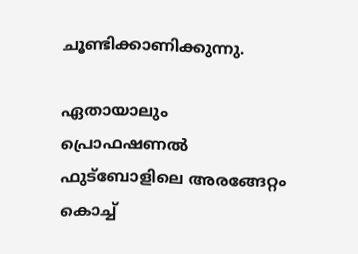ചൂണ്ടിക്കാണിക്കുന്നു.

ഏതായാലും പ്രൊഫഷണല്‍ ഫുട്‌ബോളിലെ അരങ്ങേറ്റം കൊച്ച്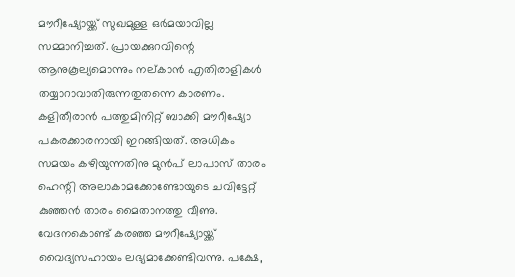മൗറീഷ്യോയ്ക്ക് സുഖമുള്ള ഒര്‍മയാവില്ല സമ്മാനിച്ചത്. പ്രായക്കുറവിന്റെ ആനുകൂല്യമൊന്നും നല്കാന്‍ എതിരാളികള്‍ തയ്യാറാവാതിരുന്നതുതന്നെ കാരണം. കളിതീരാന്‍ പത്തുമിനിറ്റ് ബാക്കി മൗറീഷ്യോ പകരക്കാരനായി ഇറങ്ങിയത്. അധികം സമയം കഴിയുന്നതിനു മുന്‍പ് ലാപാസ് താരം ഹെന്റി അലാകാമക്കോണ്ടോയുടെ ചവിട്ടേറ്റ് കുഞ്ഞന്‍ താരം മൈതാനത്തു വീണു. വേദനകൊണ്ട് കരഞ്ഞ മൗറീഷ്യോയ്ക്ക് വൈദ്യസഹായം ലഭ്യമാക്കേണ്ടിവന്നു. പക്ഷേ,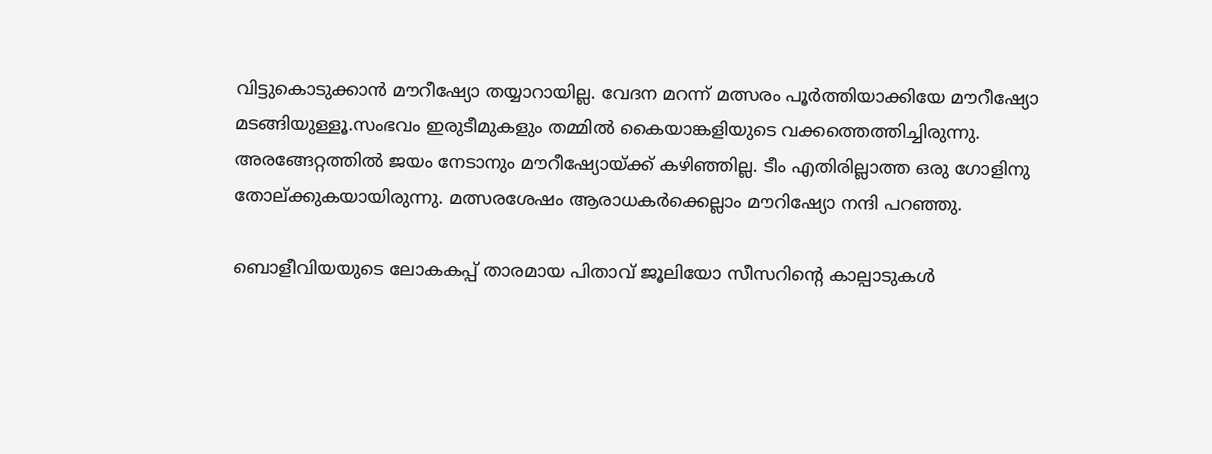വിട്ടുകൊടുക്കാന്‍ മൗറീഷ്യോ തയ്യാറായില്ല. വേദന മറന്ന് മത്സരം പൂര്‍ത്തിയാക്കിയേ മൗറീഷ്യോ മടങ്ങിയുള്ളൂ.സംഭവം ഇരുടീമുകളും തമ്മില്‍ കൈയാങ്കളിയുടെ വക്കത്തെത്തിച്ചിരുന്നു. അരങ്ങേറ്റത്തില്‍ ജയം നേടാനും മൗറീഷ്യോയ്ക്ക് കഴിഞ്ഞില്ല. ടീം എതിരില്ലാത്ത ഒരു ഗോളിനു തോല്ക്കുകയായിരുന്നു. മത്സരശേഷം ആരാധകര്‍ക്കെല്ലാം മൗറിഷ്യോ നന്ദി പറഞ്ഞു.

ബൊളീവിയയുടെ ലോകകപ്പ് താരമായ പിതാവ് ജൂലിയോ സീസറിന്റെ കാല്പാടുകള്‍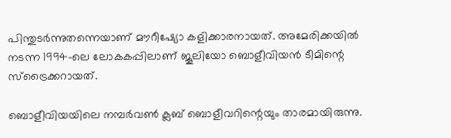പിന്തുടര്‍ന്നുതന്നെയാണ് മൗറീഷ്യോ കളിക്കാരനായത്. അമേരിക്കയില്‍ നടന്ന 1994-ലെ ലോകകപ്പിലാണ് ജൂലിയോ ബൊളീവിയന്‍ ടീമിന്റെ സ്‌ട്രൈക്കറായത്.

ബൊളീവിയയിലെ നമ്പര്‍വണ്‍ ക്ലബ് ബൊളീവറിന്റെയും താരമായിരുന്നു.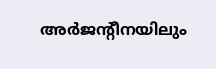അര്‍ജന്റീനയിലും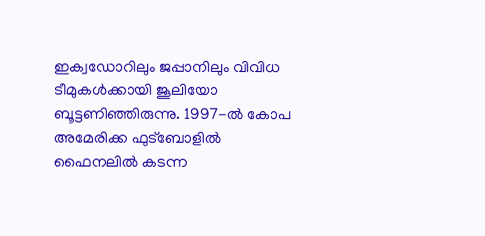ഇക്വഡോറിലും ജപ്പാനിലും വിവിധ ടീമുകള്‍ക്കായി ജൂലിയോ ബൂട്ടണിഞ്ഞിരുന്നു. 1997-ല്‍ കോപ അമേരിക്ക ഫുട്‌ബോളില്‍ ഫൈനലില്‍ കടന്ന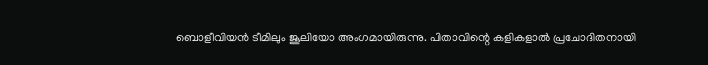ബൊളീവിയന്‍ ടീമിലും ജൂലിയോ അംഗമായിരുന്നു. പിതാവിന്റെ കളികളാല്‍ പ്രചോദിതനായി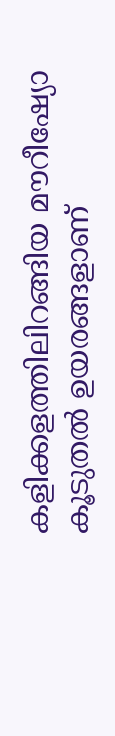കളിക്കളത്തിലിറങ്ങിയ മൗറീഷ്യോ കൂടുതല്‍ ഉയരങ്ങളാണ്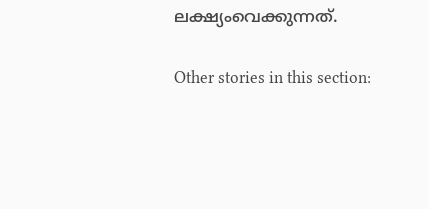ലക്ഷ്യംവെക്കുന്നത്.

Other stories in this section: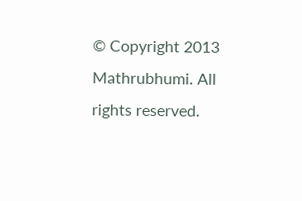© Copyright 2013 Mathrubhumi. All rights reserved.